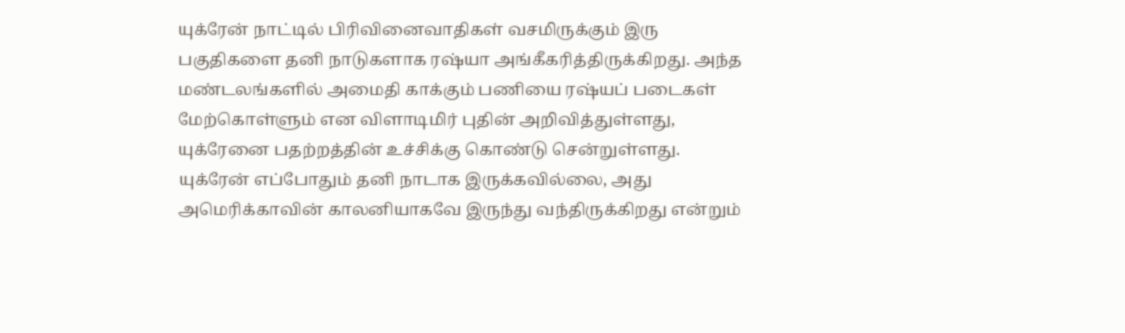யுக்ரேன் நாட்டில் பிரிவினைவாதிகள் வசமிருக்கும் இரு பகுதிகளை தனி நாடுகளாக ரஷ்யா அங்கீகரித்திருக்கிறது. அந்த மண்டலங்களில் அமைதி காக்கும் பணியை ரஷ்யப் படைகள் மேற்கொள்ளும் என விளாடிமிர் புதின் அறிவித்துள்ளது, யுக்ரேனை பதற்றத்தின் உச்சிக்கு கொண்டு சென்றுள்ளது. யுக்ரேன் எப்போதும் தனி நாடாக இருக்கவில்லை, அது அமெரிக்காவின் காலனியாகவே இருந்து வந்திருக்கிறது என்றும்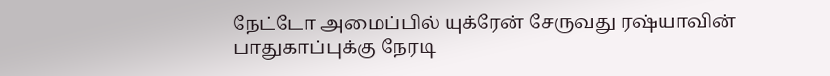நேட்டோ அமைப்பில் யுக்ரேன் சேருவது ரஷ்யாவின் பாதுகாப்புக்கு நேரடி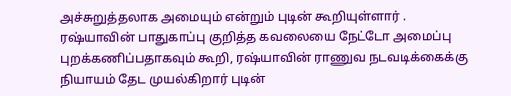அச்சுறுத்தலாக அமையும் என்றும் புடின் கூறியுள்ளார் . ரஷ்யாவின் பாதுகாப்பு குறித்த கவலையை நேட்டோ அமைப்பு புறக்கணிப்பதாகவும் கூறி, ரஷ்யாவின் ராணுவ நடவடிக்கைக்கு நியாயம் தேட முயல்கிறார் புடின்